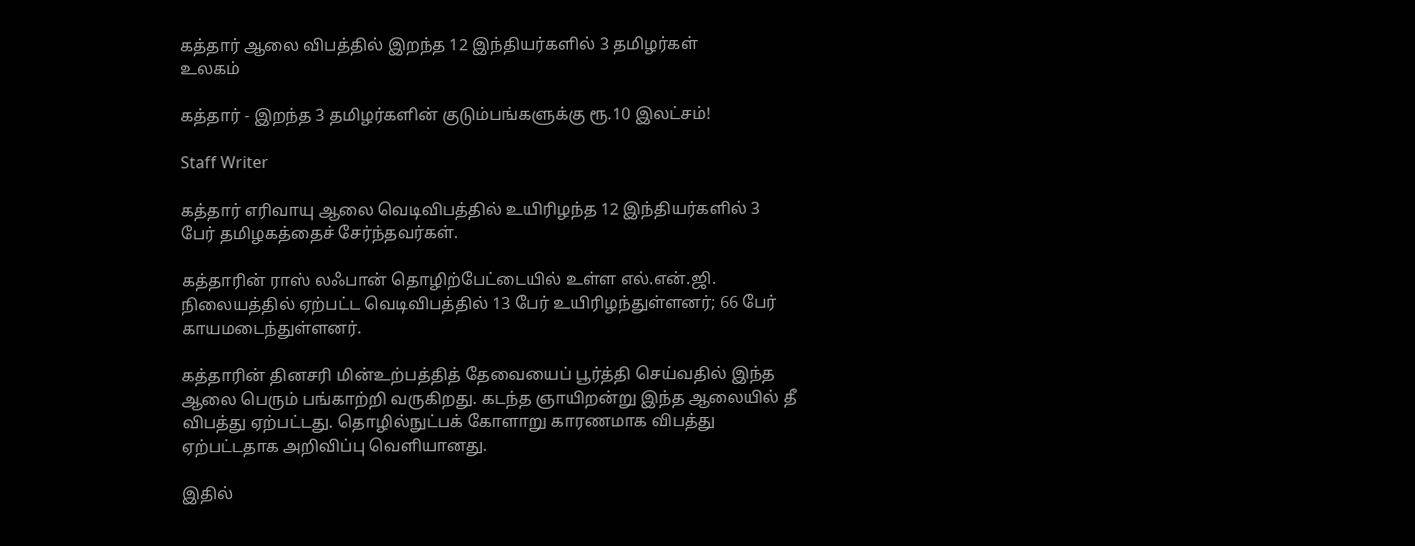கத்தார் ஆலை விபத்தில் இறந்த 12 இந்தியர்களில் 3 தமிழர்கள்
உலகம்

கத்தார் - இறந்த 3 தமிழர்களின் குடும்பங்களுக்கு ரூ.10 இலட்சம்!

Staff Writer

கத்தார் எரிவாயு ஆலை வெடிவிபத்தில் உயிரிழந்த 12 இந்தியர்களில் 3 பேர் தமிழகத்தைச் சேர்ந்தவர்கள்.

கத்தாரின் ராஸ் லஃபான் தொழிற்பேட்டையில் உள்ள எல்.என்.ஜி. நிலையத்தில் ஏற்பட்ட வெடிவிபத்தில் 13 பேர் உயிரிழந்துள்ளனர்; 66 பேர் காயமடைந்துள்ளனர்.

கத்தாரின் தினசரி மின்உற்பத்தித் தேவையைப் பூர்த்தி செய்வதில் இந்த ஆலை பெரும் பங்காற்றி வருகிறது. கடந்த ஞாயிறன்று இந்த ஆலையில் தீ விபத்து ஏற்பட்டது. தொழில்நுட்பக் கோளாறு காரணமாக விபத்து ஏற்பட்டதாக அறிவிப்பு வெளியானது.

இதில்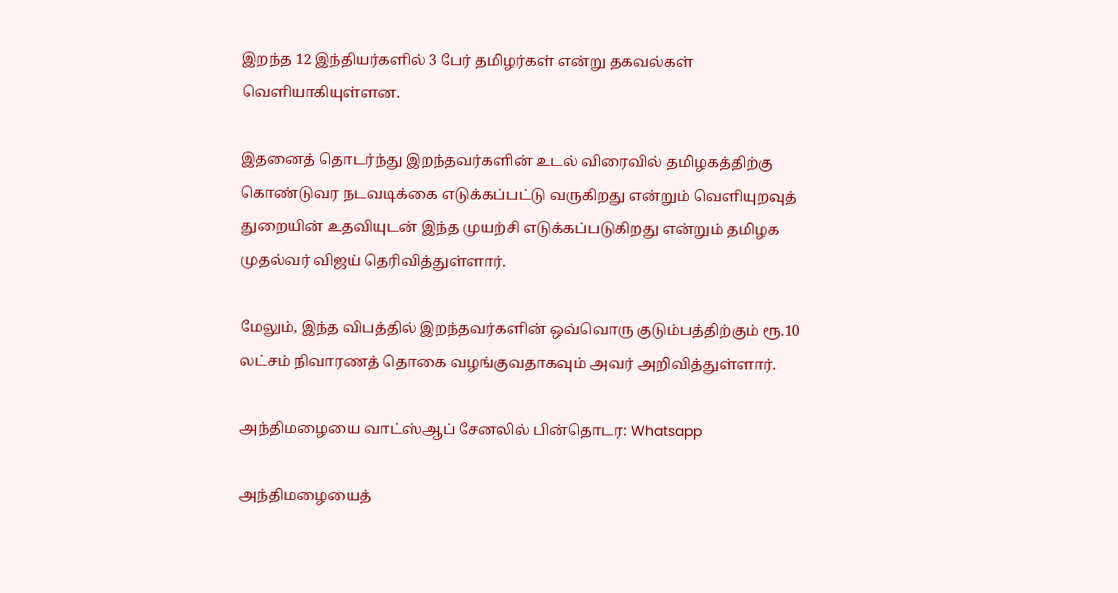இறந்த 12 இந்தியர்களில் 3 பேர் தமிழர்கள் என்று தகவல்கள் வெளியாகியுள்ளன.

இதனைத் தொடர்ந்து இறந்தவர்களின் உடல் விரைவில் தமிழகத்திற்கு கொண்டுவர நடவடிக்கை எடுக்கப்பட்டு வருகிறது என்றும் வெளியுறவுத் துறையின் உதவியுடன் இந்த முயற்சி எடுக்கப்படுகிறது என்றும் தமிழக முதல்வர் விஜய் தெரிவித்துள்ளார்.

மேலும், இந்த விபத்தில் இறந்தவர்களின் ஒவ்வொரு குடும்பத்திற்கும் ரூ.10 லட்சம் நிவாரணத் தொகை வழங்குவதாகவும் அவர் அறிவித்துள்ளார்.

அந்திமழையை வாட்ஸ்ஆப் சேனலில் பின்தொடர: Whatsapp

அந்திமழையைத்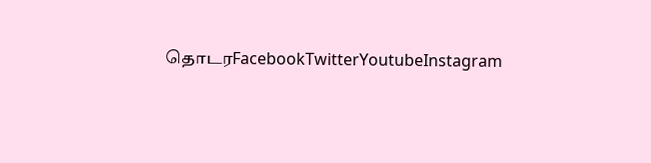தொடரFacebookTwitterYoutubeInstagram